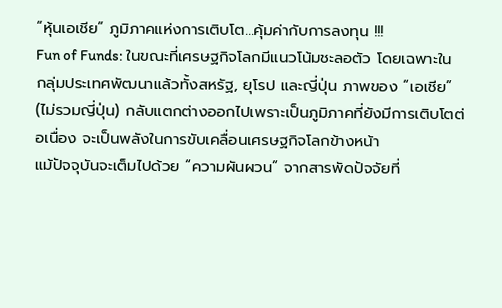“หุ้นเอเชีย” ภูมิภาคแห่งการเติบโต...คุ้มค่ากับการลงทุน !!!
Fun of Funds: ในขณะที่เศรษฐกิจโลกมีแนวโน้มชะลอตัว โดยเฉพาะในกลุ่มประเทศพัฒนาแล้วทั้งสหรัฐ, ยุโรป และญี่ปุ่น ภาพของ “เอเชีย” (ไม่รวมญี่ปุ่น) กลับแตกต่างออกไปเพราะเป็นภูมิภาคที่ยังมีการเติบโตต่อเนื่อง จะเป็นพลังในการขับเคลื่อนเศรษฐกิจโลกข้างหน้า
แม้ปัจจุบันจะเต็มไปด้วย “ความผันผวน” จากสารพัดปัจจัยที่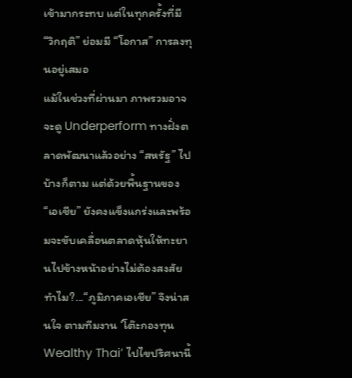เข้ามากระทบ แต่ในทุกครั้งที่มี “วิกฤติ” ย่อมมี “โอกาส” การลงทุนอยู่เสมอ
แม้ในช่วงที่ผ่านมา ภาพรวมอาจจะดู Underperform ทางฝั่งตลาดพัฒนาแล้วอย่าง “สหรัฐ” ไปบ้างก็ตาม แต่ด้วยพื้นฐานของ “เอเชีย” ยังคงแข็งแกร่งและพร้อมจะขับเคลื่อนตลาดหุ้นให้ทะยานไปข้างหน้าอย่างไม่ต้องสงสัย
ทำไม?...“ภูมิภาคเอเชีย” จึงน่าสนใจ ตามทีมงาน ‘โต๊ะกองทุน Wealthy Thai’ ไปไขปริศนานี้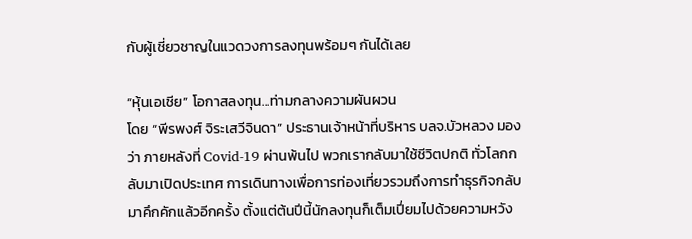กับผู้เชี่ยวชาญในแวดวงการลงทุนพร้อมๆ กันได้เลย

“หุ้นเอเชีย” โอกาสลงทุน...ท่ามกลางความผันผวน
โดย “พีรพงศ์ จิระเสวีจินดา” ประธานเจ้าหน้าที่บริหาร บลจ.บัวหลวง มองว่า ภายหลังที่ Covid-19 ผ่านพ้นไป พวกเรากลับมาใช้ชีวิตปกติ ทั่วโลกกลับมาเปิดประเทศ การเดินทางเพื่อการท่องเที่ยวรวมถึงการทำธุรกิจกลับมาคึกคักแล้วอีกครั้ง ตั้งแต่ต้นปีนี้นักลงทุนก็เต็มเปี่ยมไปด้วยความหวัง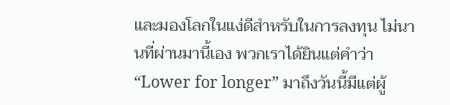และมองโลกในแง่ดีสำหรับในการลงทุน ไม่นานที่ผ่านมานี้เอง พวกเราได้ยินแต่คำว่า “Lower for longer” มาถึงวันนี้มีแต่ผู้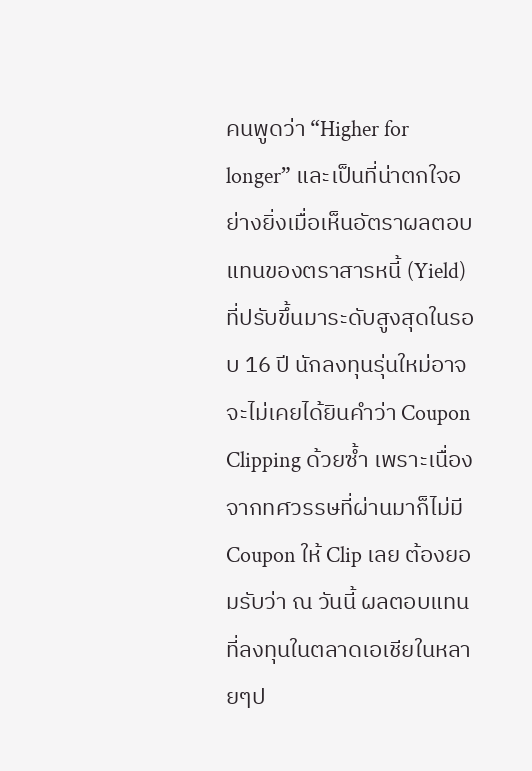คนพูดว่า “Higher for longer” และเป็นที่น่าตกใจอย่างยิ่งเมื่อเห็นอัตราผลตอบแทนของตราสารหนี้ (Yield) ที่ปรับขึ้นมาระดับสูงสุดในรอบ 16 ปี นักลงทุนรุ่นใหม่อาจจะไม่เคยได้ยินคำว่า Coupon Clipping ด้วยซ้ำ เพราะเนื่องจากทศวรรษที่ผ่านมาก็ไม่มี Coupon ให้ Clip เลย ต้องยอมรับว่า ณ วันนี้ ผลตอบแทนที่ลงทุนในตลาดเอเชียในหลายๆป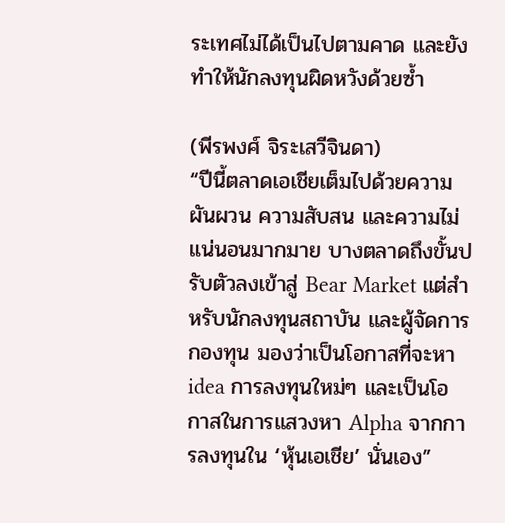ระเทศไม่ได้เป็นไปตามคาด และยังทำให้นักลงทุนผิดหวังด้วยซ้ำ

(พีรพงศ์ จิระเสวีจินดา)
“ปีนี้ตลาดเอเชียเต็มไปด้วยความผันผวน ความสับสน และความไม่แน่นอนมากมาย บางตลาดถึงขั้นปรับตัวลงเข้าสู่ Bear Market แต่สำหรับนักลงทุนสถาบัน และผู้จัดการกองทุน มองว่าเป็นโอกาสที่จะหา idea การลงทุนใหม่ๆ และเป็นโอกาสในการแสวงหา Alpha จากการลงทุนใน ‘หุ้นเอเชีย’ นั่นเอง”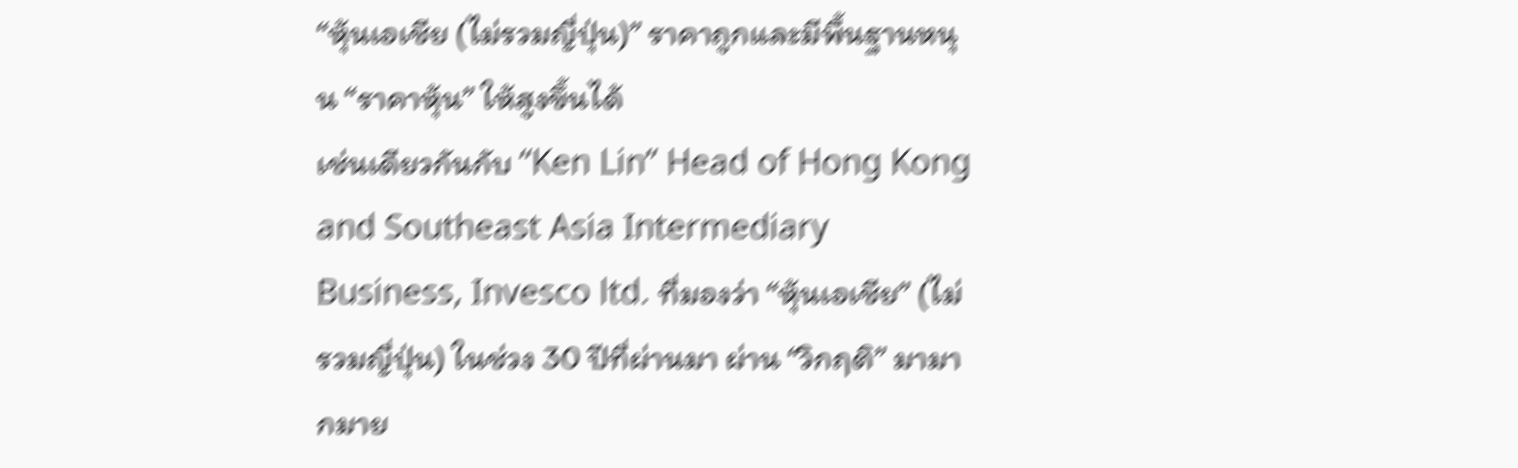“หุ้นเอเชีย (ไม่รวมญี่ปุ่น)” ราคาถูกและมีพื้นฐานหนุน “ราคาหุ้น” ให้สูงขึ้นได้
เช่นเดียวกันกับ “Ken Lin” Head of Hong Kong and Southeast Asia Intermediary Business, Invesco ltd. ที่มองว่า “หุ้นเอเชีย” (ไม่รวมญี่ปุ่น) ในช่วง 30 ปีที่ผ่านมา ผ่าน “วิกฤติ” มามากมาย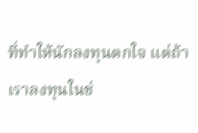ที่ทำให้นักลงทุนตกใจ แต่ถ้าเราลงทุนในช่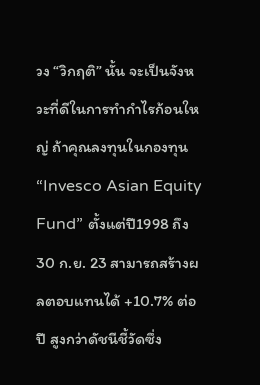วง “วิกฤติ” นั้น จะเป็นจังหวะที่ดีในการทำกำไรก้อนใหญ่ ถ้าคุณลงทุนในกองทุน “Invesco Asian Equity Fund” ตั้งแต่ปี1998 ถึง 30 ก.ย. 23 สามารถสร้างผลตอบแทนได้ +10.7% ต่อปี สูงกว่าดัชนีชี้วัดซึ่ง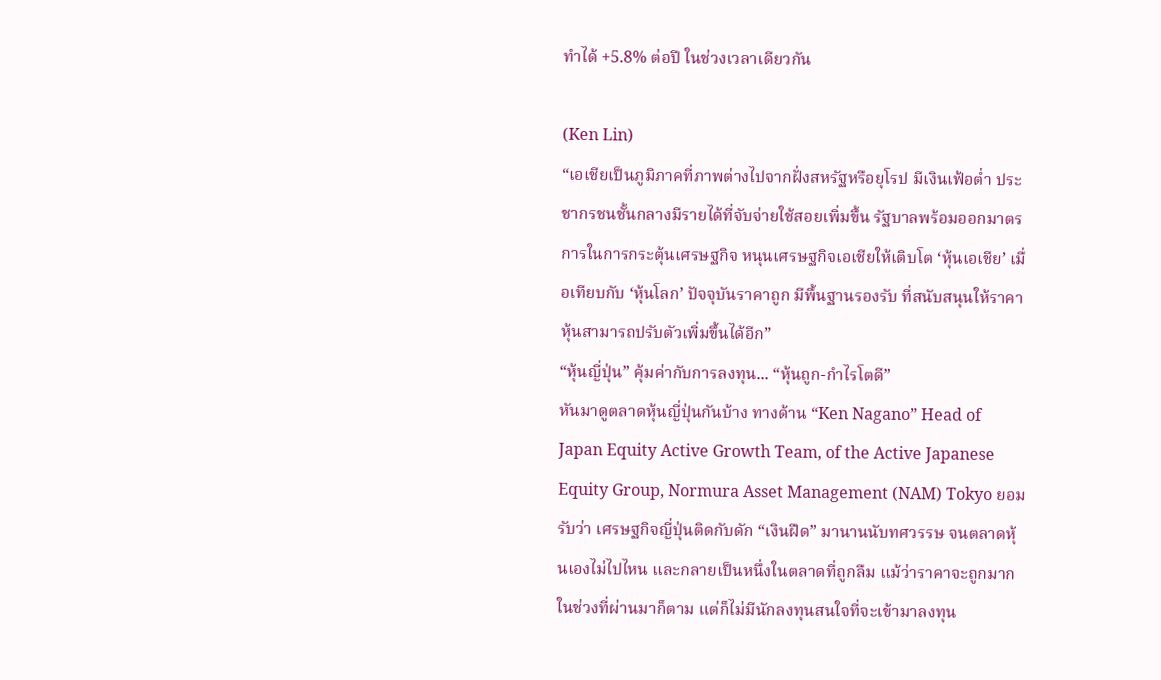ทำได้ +5.8% ต่อปี ในช่วงเวลาเดียวกัน

(Ken Lin)
“เอเชียเป็นภูมิภาคที่ภาพต่างไปจากฝั่งสหรัฐหรือยุโรป มีเงินเฟ้อต่ำ ประชากรชนชั้นกลางมีรายได้ที่จับจ่ายใช้สอยเพิ่มขึ้น รัฐบาลพร้อมออกมาตรการในการกระตุ้นเศรษฐกิจ หนุนเศรษฐกิจเอเชียให้เติบโต ‘หุ้นเอเชีย’ เมื่อเทียบกับ ‘หุ้นโลก’ ปัจจุบันราคาถูก มีพื้นฐานรองรับ ที่สนับสนุนให้ราคาหุ้นสามารถปรับตัวเพิ่มขึ้นได้อีก”
“หุ้นญี่ปุ่น” คุ้มค่ากับการลงทุน... “หุ้นถูก-กำไรโตดี”
หันมาดูตลาดหุ้นญี่ปุ่นกันบ้าง ทางด้าน “Ken Nagano” Head of Japan Equity Active Growth Team, of the Active Japanese Equity Group, Normura Asset Management (NAM) Tokyo ยอมรับว่า เศรษฐกิจญี่ปุ่นติดกับดัก “เงินฝืด” มานานนับทศวรรษ จนตลาดหุ้นเองไม่ไปไหน และกลายเป็นหนึ่งในตลาดที่ถูกลืม แม้ว่าราคาจะถูกมากในช่วงที่ผ่านมาก็ตาม แต่ก็ไม่มีนักลงทุนสนใจที่จะเข้ามาลงทุน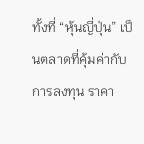ทั้งที่ “หุ้นญี่ปุ่น” เป็นตลาดที่คุ้มค่ากับการลงทุน ราคา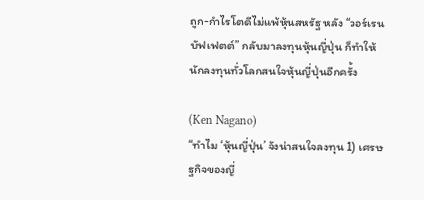ถูก-กำไรโตดีไม่แพ้หุ้นสหรัฐ หลัง “วอร์เรน บัฟเฟตต์” กลับมาลงทุนหุ้นญี่ปุ่น ก็ทำให้นักลงทุนทั่วโลกสนใจหุ้นญี่ปุ่นอีกครั้ง

(Ken Nagano)
“ทำไม ‘หุ้นญี่ปุ่น’ จังน่าสนใจลงทุน 1) เศรษฐกิจของญี่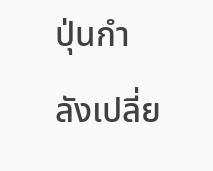ปุ่นกำลังเปลี่ย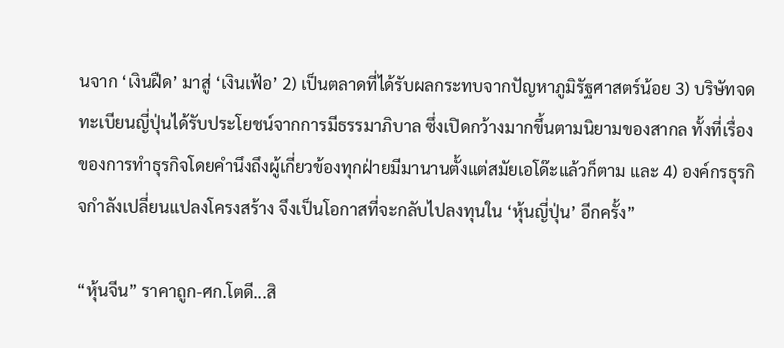นจาก ‘เงินฝืด’ มาสู่ ‘เงินเฟ้อ’ 2) เป็นตลาดที่ได้รับผลกระทบจากปัญหาภูมิรัฐศาสตร์น้อย 3) บริษัทจดทะเบียนญี่ปุ่นได้รับประโยชน์จากการมีธรรมาภิบาล ซึ่งเปิดกว้างมากขึ้นตามนิยามของสากล ทั้งที่เรื่องของการทำธุรกิจโดยคำนึงถึงผู้เกี่ยวข้องทุกฝ่ายมีมานานตั้งแต่สมัยเอโด๊ะแล้วก็ตาม และ 4) องค์กรธุรกิจกำลังเปลี่ยนแปลงโครงสร้าง จึงเป็นโอกาสที่จะกลับไปลงทุนใน ‘หุ้นญี่ปุ่น’ อีกครั้ง”

“หุ้นจีน” ราคาถูก-ศก.โตดี...สิ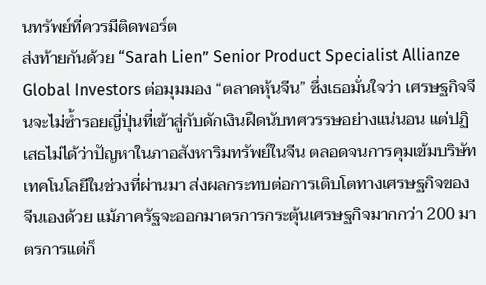นทรัพย์ที่ควรมีติดพอร์ต
ส่งท้ายกันด้วย “Sarah Lien” Senior Product Specialist Allianze Global Investors ต่อมุมมอง “ตลาดหุ้นจีน” ซึ่งเธอมั่นใจว่า เศรษฐกิจจีนจะไม่ซ้ำรอยญี่ปุ่นที่เข้าสู่กับดักเงินฝืดนับทศวรรษอย่างแน่นอน แต่ปฏิเสธไม่ได้ว่าปัญหาในภาอสังหาริมทรัพย์ในจีน ตลอดจนการคุมเข้มบริษัทเทคโนโลยีในช่วงที่ผ่านมา ส่งผลกระทบต่อการเติบโตทางเศรษฐกิจของจีนเองด้วย แม้ภาครัฐจะออกมาตรการกระตุ้นเศรษฐกิจมากกว่า 200 มาตรการแต่ก็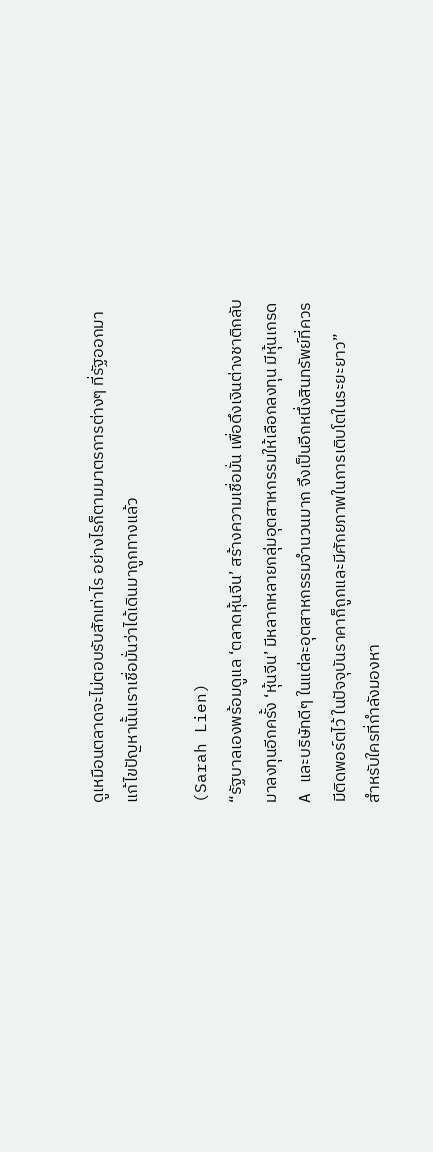ดูเหมือนตลาดจะไม่ตอบรับสักเท่าไร อย่างไรก็ตามมาตรการต่างๆ ที่รัฐออกมาแก้ไขปัญหานั้นเราเชื่อมั่นว่าได้เดินมาถูกทางแล้ว

(Sarah Lien)
“รัฐบาลเองพร้อมดูแล ‘ตลาดหุ้นจีน’ สร้างความเชื่อมั่น เพื่อดึงเงินต่างชาติกลับมาลงทุนอีกครั้ง ‘หุ้นจีน’ มีหลากหลายกลุ่มอุตสาหกรรมให้เลือกลงทุน มีหุ้นเกรด A และบริษัทดีๆ ในแต่ละอุตสาหกรรมจำนวนมาก จึงเป็นอีกหนึ่งสินทรัพย์ที่ควรมีติดพอร์ตไว้ ในปัจจุบันราคาก็ถูกและมีศักยภาพในการเติบโตในระยะยาว”
สำหรับใครที่กำลังมองหา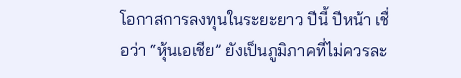โอกาสการลงทุนในระยะยาว ปีนี้ ปีหน้า เชื่อว่า “หุ้นเอเชีย” ยังเป็นภูมิภาคที่ไม่ควรละ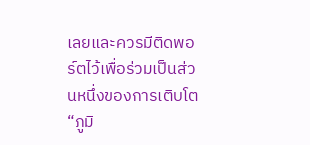เลยและควรมีติดพอร์ตไว้เพื่อร่วมเป็นส่วนหนึ่งของการเติบโต “ภูมิ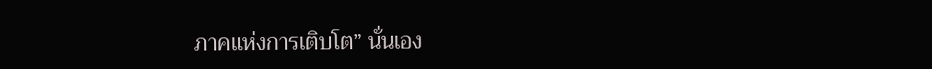ภาคแห่งการเติบโต” นั่นเอง